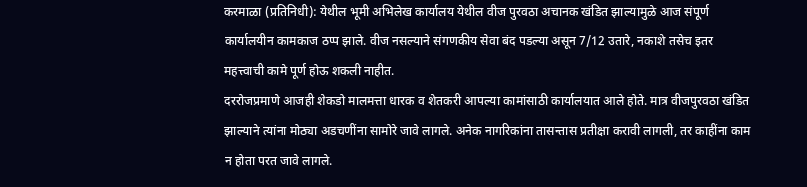करमाळा (प्रतिनिधी): येथील भूमी अभिलेख कार्यालय येथील वीज पुरवठा अचानक खंडित झाल्यामुळे आज संपूर्ण कार्यालयीन कामकाज ठप्प झाले. वीज नसल्याने संगणकीय सेवा बंद पडल्या असून 7/12 उतारे, नकाशे तसेच इतर महत्त्वाची कामे पूर्ण होऊ शकली नाहीत.
दररोजप्रमाणे आजही शेकडो मालमत्ता धारक व शेतकरी आपल्या कामांसाठी कार्यालयात आले होते. मात्र वीजपुरवठा खंडित झाल्याने त्यांना मोठ्या अडचणींना सामोरे जावे लागले. अनेक नागरिकांना तासन्तास प्रतीक्षा करावी लागली, तर काहींना काम न होता परत जावे लागले.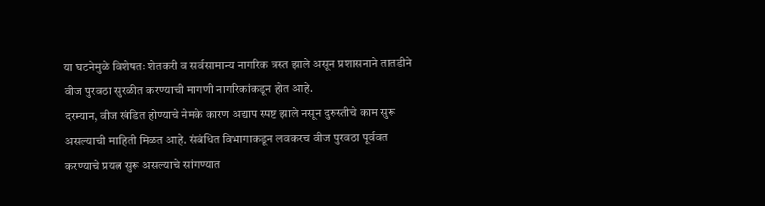या घटनेमुळे विशेषतः शेतकरी व सर्वसामान्य नागरिक त्रस्त झाले असून प्रशासनाने तातडीने वीज पुरवठा सुरळीत करण्याची मागणी नागरिकांकडून होत आहे.
दरम्यान, वीज खंडित होण्याचे नेमके कारण अद्याप स्पष्ट झाले नसून दुरुस्तीचे काम सुरू असल्याची माहिती मिळत आहे. संबंधित विभागाकडून लवकरच वीज पुरवठा पूर्ववत करण्याचे प्रयत्न सुरू असल्याचे सांगण्यात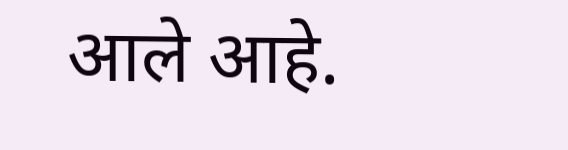आले आहे.